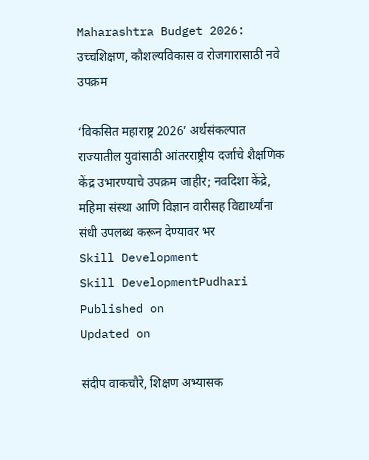Maharashtra Budget 2026: उच्चशिक्षण, कौशल्यविकास व रोजगारासाठी नवे उपक्रम

‘विकसित महाराष्ट्र 2026’ अर्थसंकल्पात राज्यातील युवांसाठी आंतरराष्ट्रीय दर्जाचे शैक्षणिक केंद्र उभारण्याचे उपक्रम जाहीर; नवदिशा केंद्रे, महिमा संस्था आणि विज्ञान वारीसह विद्यार्थ्यांना संधी उपलब्ध करून देण्यावर भर
Skill Development
Skill DevelopmentPudhari
Published on
Updated on

संदीप वाकचौरे, शिक्षण अभ्यासक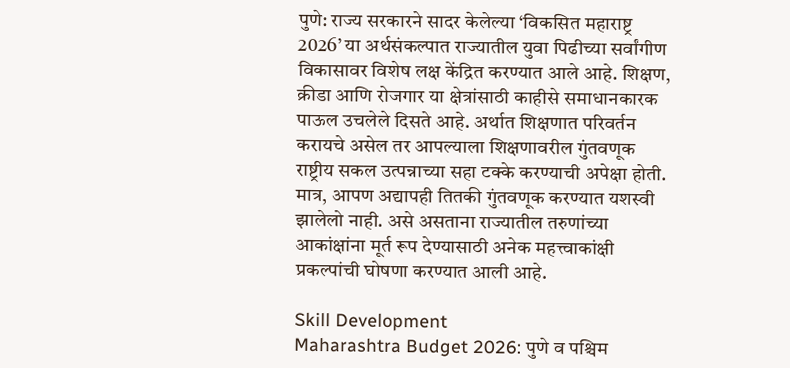पुणे: राज्य सरकारने सादर केलेल्या ‌‘विकसित महाराष्ट्र 2026’ या अर्थसंकल्पात राज्यातील युवा पिढीच्या सर्वांगीण विकासावर विशेष लक्ष केंद्रित करण्यात आले आहे. शिक्षण, क्रीडा आणि रोजगार या क्षेत्रांसाठी काहीसे समाधानकारक पाऊल उचलेले दिसते आहे. अर्थात शिक्षणात परिवर्तन करायचे असेल तर आपल्याला शिक्षणावरील गुंतवणूक राष्ट्रीय सकल उत्पन्नाच्या सहा टक्के करण्याची अपेक्षा होती. मात्र, आपण अद्यापही तितकी गुंतवणूक करण्यात यशस्वी झालेलो नाही. असे असताना राज्यातील तरुणांच्या आकांक्षांना मूर्त रूप देण्यासाठी अनेक महत्त्वाकांक्षी प्रकल्पांची घोषणा करण्यात आली आहे.

Skill Development
Maharashtra Budget 2026: पुणे व पश्चिम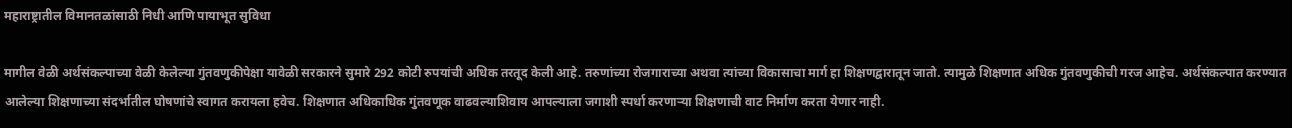महाराष्ट्रातील विमानतळांसाठी निधी आणि पायाभूत सुविधा

मागील वेळी अर्थसंकल्पाच्या वेळी केलेल्या गुंतवणुकीपेक्षा यावेळी सरकारने सुमारे 292 कोटी रुपयांची अधिक तरतूद केली आहे. तरुणांच्या रोजगाराच्या अथवा त्यांच्या विकासाचा मार्ग हा शिक्षणद्वारातून जातो. त्यामुळे शिक्षणात अधिक गुंतवणुकीची गरज आहेच. अर्थसंकल्पात करण्यात आलेल्या शिक्षणाच्या संदर्भातील घोषणांचे स्वागत करायला हवेच. शिक्षणात अधिकाधिक गुंतवणूक वाढवल्याशिवाय आपल्याला जगाशी स्पर्धा करणाऱ्या शिक्षणाची वाट निर्माण करता येणार नाही.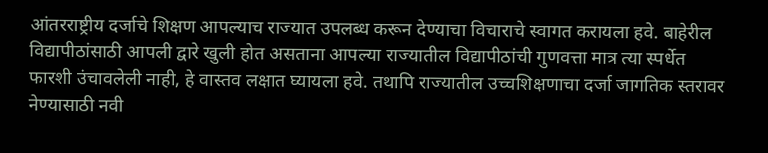आंतरराष्ट्रीय दर्जाचे शिक्षण आपल्याच राज्यात उपलब्ध करून देण्याचा विचाराचे स्वागत करायला हवे. बाहेरील विद्यापीठांसाठी आपली द्वारे खुली होत असताना आपल्या राज्यातील विद्यापीठांची गुणवत्ता मात्र त्या स्पर्धेत फारशी उंचावलेली नाही, हे वास्तव लक्षात घ्यायला हवे. तथापि राज्यातील उच्चशिक्षणाचा दर्जा जागतिक स्तरावर नेण्यासाठी नवी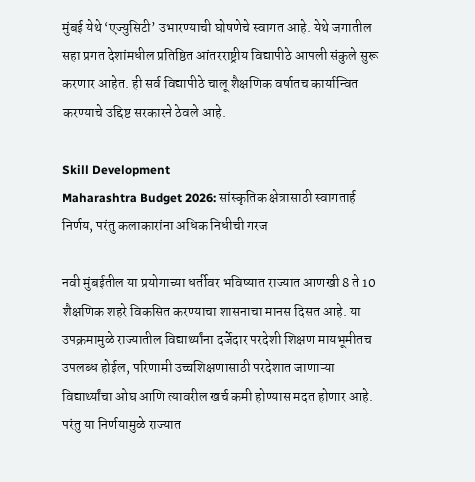मुंबई येथे ‌‘एज्युसिटी‌’ उभारण्याची घोषणेचे स्वागत आहे. येथे जगातील सहा प्रगत देशांमधील प्रतिष्ठित आंतरराष्ट्रीय विद्यापीठे आपली संकुले सुरू करणार आहेत. ही सर्व विद्यापीठे चालू शैक्षणिक वर्षातच कार्यान्वित करण्याचे उद्दिष्ट सरकारने ठेवले आहे.

Skill Development
Maharashtra Budget 2026: सांस्कृतिक क्षेत्रासाठी स्वागतार्ह निर्णय, परंतु कलाकारांना अधिक निधीची गरज

नवी मुंबईतील या प्रयोगाच्या धर्तीवर भविष्यात राज्यात आणखी 8 ते 10 शैक्षणिक शहरे विकसित करण्याचा शासनाचा मानस दिसत आहे. या उपक्रमामुळे राज्यातील विद्यार्थ्यांना दर्जेदार परदेशी शिक्षण मायभूमीतच उपलब्ध होईल, परिणामी उच्चशिक्षणासाठी परदेशात जाणाऱ्या विद्यार्थ्यांचा ओघ आणि त्यावरील खर्च कमी होण्यास मदत होणार आहे. परंतु या निर्णयामुळे राज्यात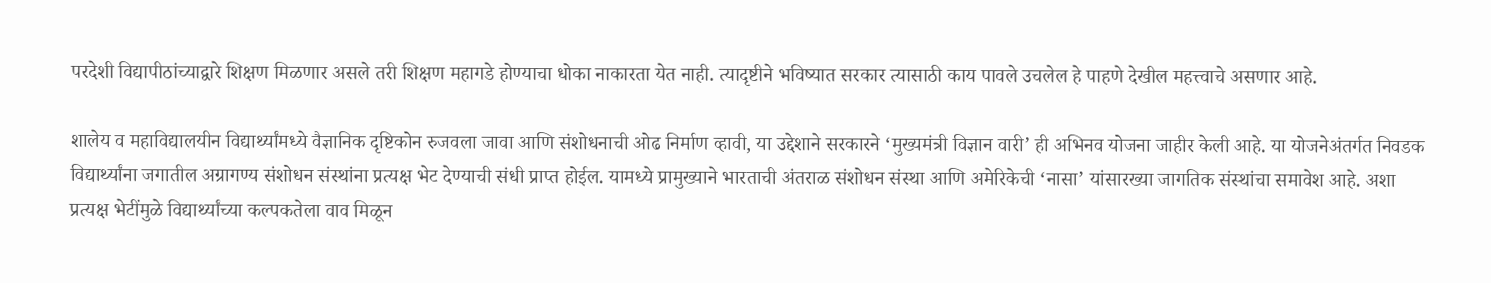परदेशी विद्यापीठांच्याद्वारे शिक्षण मिळणार असले तरी शिक्षण महागडे होण्याचा धोका नाकारता येत नाही. त्यादृष्टीने भविष्यात सरकार त्यासाठी काय पावले उचलेल हे पाहणे देखील महत्त्वाचे असणार आहे.

शालेय व महाविद्यालयीन विद्यार्थ्यांमध्ये वैज्ञानिक दृष्टिकोन रुजवला जावा आणि संशोधनाची ओढ निर्माण व्हावी, या उद्देशाने सरकारने ‌‘मुख्यमंत्री विज्ञान वारी‌’ ही अभिनव योजना जाहीर केली आहे. या योजनेअंतर्गत निवडक विद्यार्थ्यांना जगातील अग्रागण्य संशोधन संस्थांना प्रत्यक्ष भेट देण्याची संधी प्राप्त होईल. यामध्ये प्रामुख्याने भारताची अंतराळ संशोधन संस्था आणि अमेरिकेची ‌‘नासा‌’ यांसारख्या जागतिक संस्थांचा समावेश आहे. अशा प्रत्यक्ष भेटींमुळे विद्यार्थ्यांच्या कल्पकतेला वाव मिळून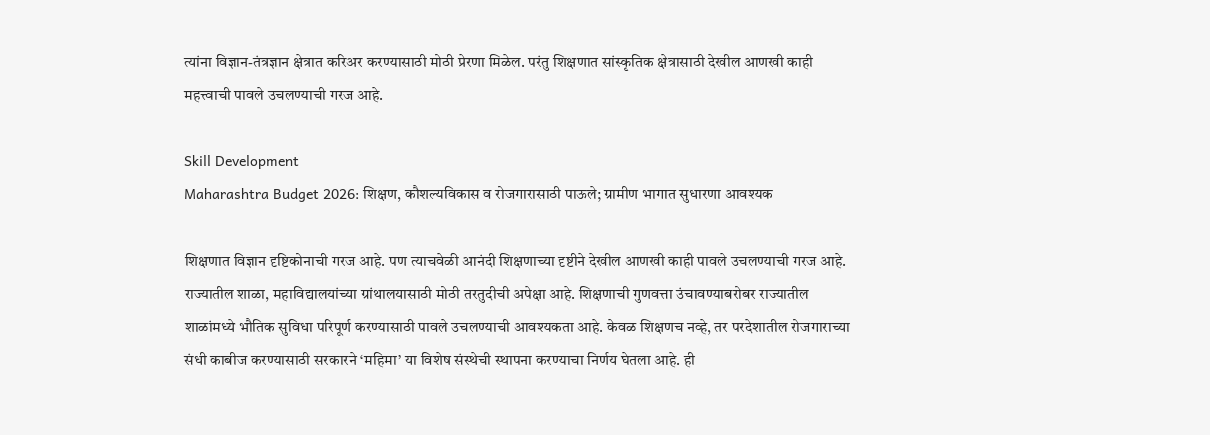त्यांना विज्ञान-तंत्रज्ञान क्षेत्रात करिअर करण्यासाठी मोठी प्रेरणा मिळेल. परंतु शिक्षणात सांस्कृतिक क्षेत्रासाठी देखील आणखी काही महत्त्वाची पावले उचलण्याची गरज आहे.

Skill Development
Maharashtra Budget 2026: शिक्षण, कौशल्यविकास व रोजगारासाठी पाऊले; ग्रामीण भागात सुधारणा आवश्यक

शिक्षणात विज्ञान दृष्टिकोनाची गरज आहे. पण त्याचवेळी आनंदी शिक्षणाच्या दृष्टीने देखील आणखी काही पावले उचलण्याची गरज आहे. राज्यातील शाळा, महाविद्यालयांच्या ग्रांथालयासाठी मोठी तरतुदीची अपेक्षा आहे. शिक्षणाची गुणवत्ता उंचावण्याबरोबर राज्यातील शाळांमध्ये भौतिक सुविधा परिपूर्ण करण्यासाठी पावले उचलण्याची आवश्यकता आहे. केवळ शिक्षणच नव्हे, तर परदेशातील रोजगाराच्या संधी काबीज करण्यासाठी सरकारने ‌‘महिमा‌’ या विशेष संस्थेची स्थापना करण्याचा निर्णय घेतला आहे. ही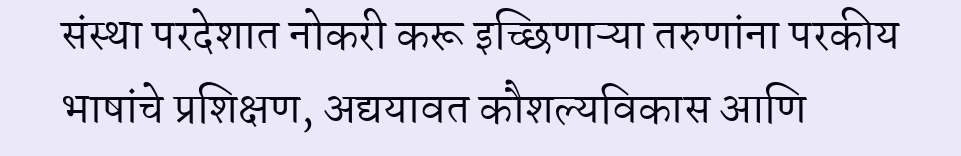संस्था परदेशात नोकरी करू इच्छिणाऱ्या तरुणांना परकीय भाषांचे प्रशिक्षण, अद्ययावत कौशल्यविकास आणि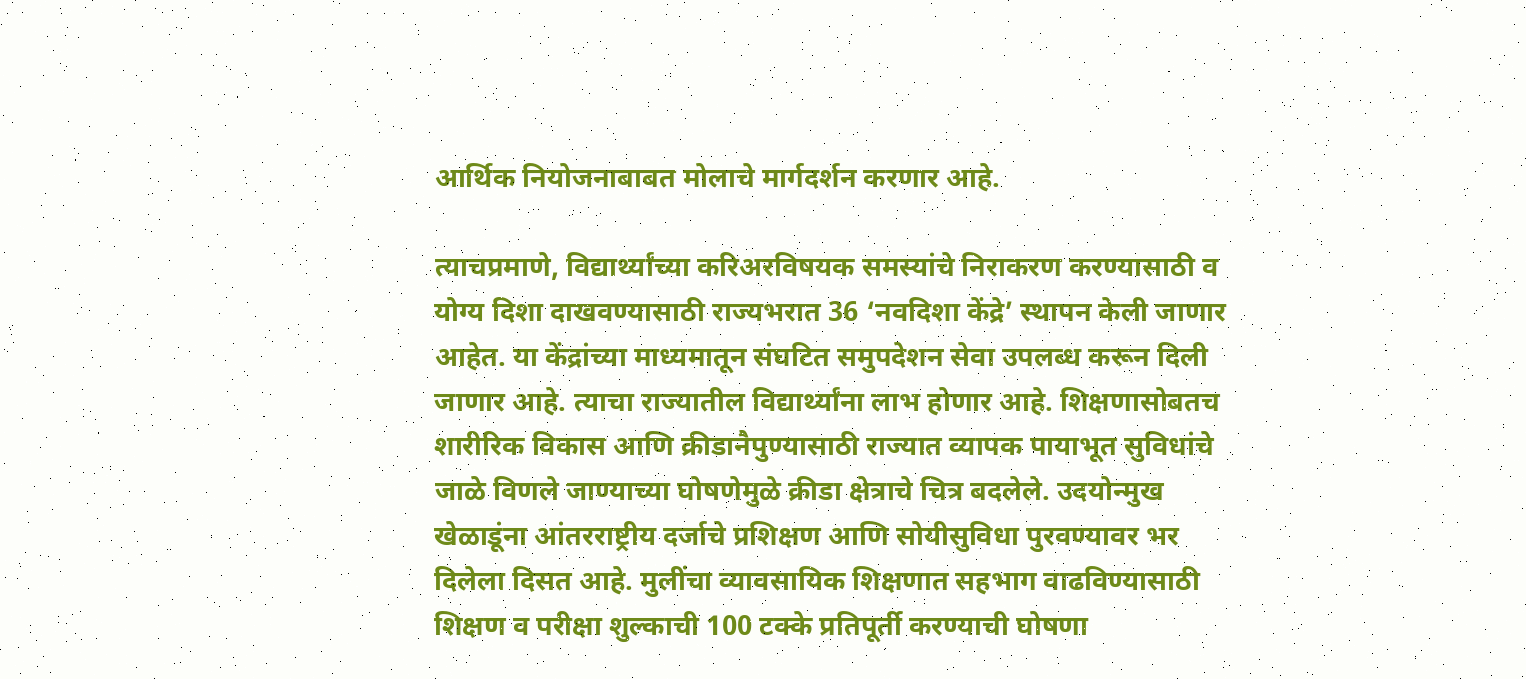आर्थिक नियोजनाबाबत मोलाचे मार्गदर्शन करणार आहे.

त्याचप्रमाणे, विद्यार्थ्यांच्या करिअरविषयक समस्यांचे निराकरण करण्यासाठी व योग्य दिशा दाखवण्यासाठी राज्यभरात 36 ‘नवदिशा केंद्रे‌’ स्थापन केली जाणार आहेत. या केंद्रांच्या माध्यमातून संघटित समुपदेशन सेवा उपलब्ध करून दिली जाणार आहे. त्याचा राज्यातील विद्यार्थ्यांना लाभ होणार आहे. शिक्षणासोबतच शारीरिक विकास आणि क्रीडानैपुण्यासाठी राज्यात व्यापक पायाभूत सुविधांचे जाळे विणले जाण्याच्या घोषणेमुळे क्रीडा क्षेत्राचे चित्र बदलेले. उदयोन्मुख खेळाडूंना आंतरराष्ट्रीय दर्जाचे प्रशिक्षण आणि सोयीसुविधा पुरवण्यावर भर दिलेला दिसत आहे. मुलींचा व्यावसायिक शिक्षणात सहभाग वाढविण्यासाठी शिक्षण व परीक्षा शुल्काची 100 टक्के प्रतिपूर्ती करण्याची घोषणा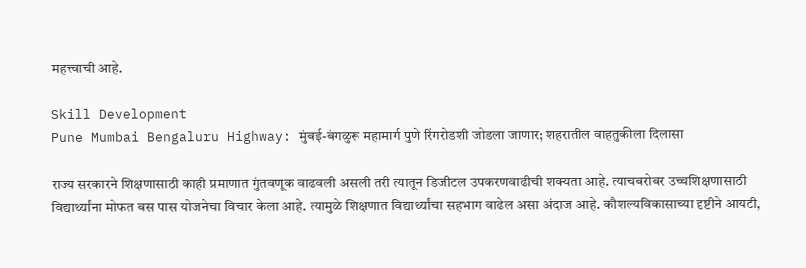महत्त्वाची आहे.

Skill Development
Pune Mumbai Bengaluru Highway: मुंबई-बंगळुरू महामार्ग पुणे रिंगरोडशी जोडला जाणार; शहरातील वाहतुकीला दिलासा

राज्य सरकारने शिक्षणासाठी काही प्रमाणात गुंतवणूक वाढवली असली तरी त्यातून डिजीटल उपकरणवाढीची शक्यता आहे. त्याचबरोबर उच्चशिक्षणासाठी विद्यार्थ्यांना मोफत बस पास योजनेचा विचार केला आहे. त्यामुळे शिक्षणात विद्यार्थ्यांचा सहभाग वाढेल असा अंदाज आहे. कौशल्यविकासाच्या दृष्टीने आयटी,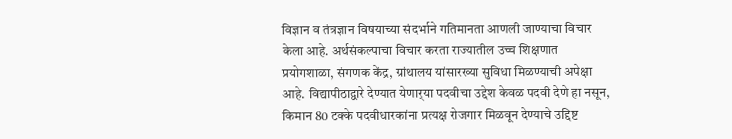विज्ञान व तंत्रज्ञान विषयाच्या संदर्भाने गतिमानता आणली जाण्याचा विचार केला आहे. अर्थसंकल्पाचा विचार करता राज्यातील उच्च शिक्षणात प्रयोगशाळा, संगणक केंद्र, ग्रांथालय यांसारख्या सुविधा मिळण्याची अपेक्षा आहे. विद्यापीठाद्वारे देण्यात येणार्‌‍या पदवीचा उद्देश केवळ पदवी देणे हा नसून, किमान 80 टक्के पदवीधारकांना प्रत्यक्ष रोजगार मिळवून देण्याचे उद्दिष्ट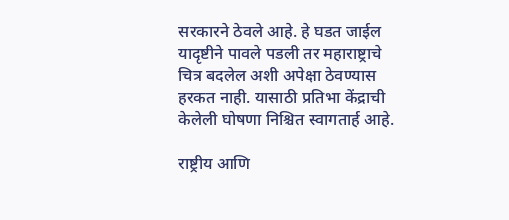सरकारने ठेवले आहे. हे घडत जाईल यादृष्टीने पावले पडली तर महाराष्ट्राचे चित्र बदलेल अशी अपेक्षा ठेवण्यास हरकत नाही. यासाठी प्रतिभा केंद्राची केलेली घोषणा निश्चित स्वागतार्ह आहे.

राष्ट्रीय आणि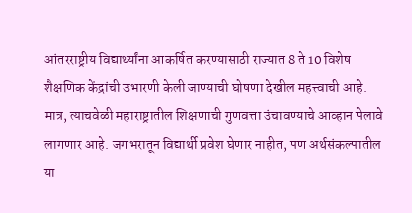आंतरराष्ट्रीय विद्यार्थ्यांना आकर्षित करण्यासाठी राज्यात 8 ते 10 विशेष शैक्षणिक केंद्रांची उभारणी केली जाण्याची घोषणा देखील महत्त्वाची आहे. मात्र, त्याचवेळी महाराष्ट्रातील शिक्षणाची गुणवत्ता उंचावण्याचे आव्हान पेलावे लागणार आहे. जगभरातून विद्यार्थी प्रवेश घेणार नाहीत, पण अर्थसंकल्पातील या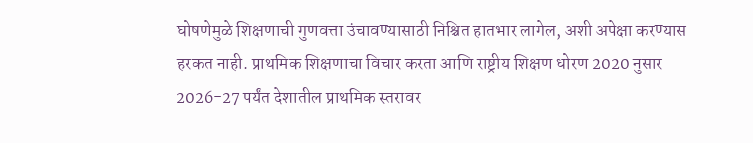घोषणेमुळे शिक्षणाची गुणवत्ता उंचावण्यासाठी निश्चित हातभार लागेल, अशी अपेक्षा करण्यास हरकत नाही. प्राथमिक शिक्षणाचा विचार करता आणि राष्ट्रीय शिक्षण धोरण 2020 नुसार 2026-27 पर्यंत देशातील प्राथमिक स्तरावर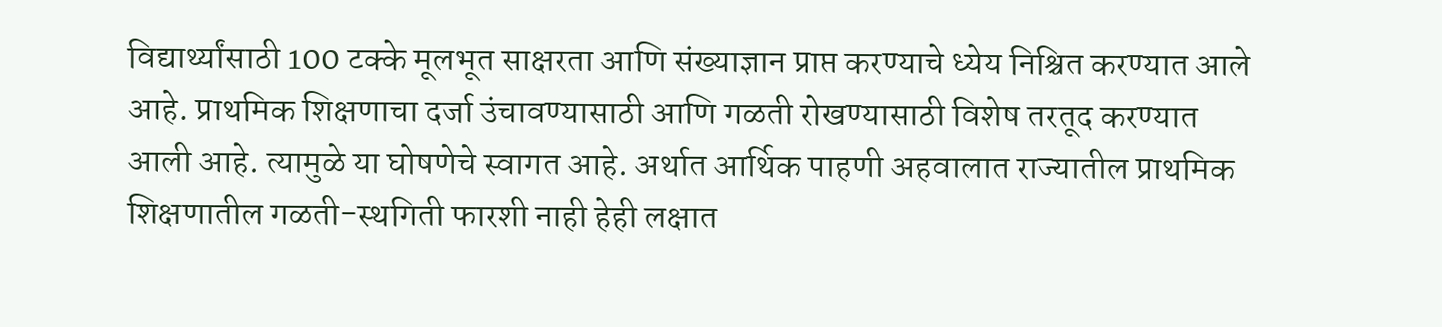विद्यार्थ्यांसाठी 100 टक्के मूलभूत साक्षरता आणि संख्याज्ञान प्राप्त करण्याचे ध्येय निश्चित करण्यात आले आहे. प्राथमिक शिक्षणाचा दर्जा उंचावण्यासाठी आणि गळती रोखण्यासाठी विशेष तरतूद करण्यात आली आहे. त्यामुळे या घोषणेचे स्वागत आहे. अर्थात आर्थिक पाहणी अहवालात राज्यातील प्राथमिक शिक्षणातील गळती-स्थगिती फारशी नाही हेही लक्षात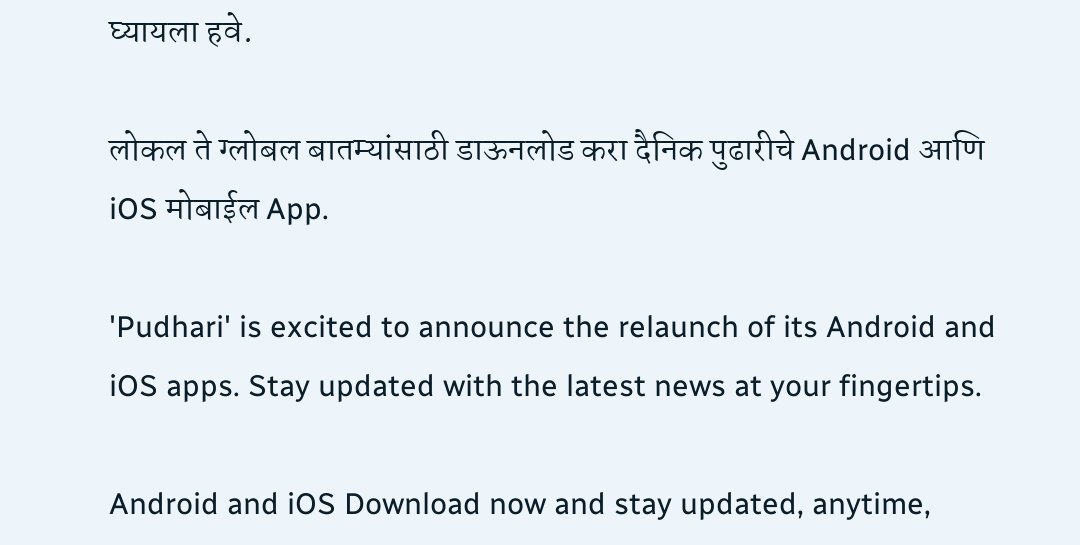घ्यायला हवे.

लोकल ते ग्लोबल बातम्यांसाठी डाऊनलोड करा दैनिक पुढारीचे Android आणि iOS मोबाईल App.

'Pudhari' is excited to announce the relaunch of its Android and iOS apps. Stay updated with the latest news at your fingertips.

Android and iOS Download now and stay updated, anytime,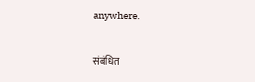anywhere.

संबंधित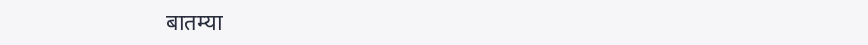बातम्या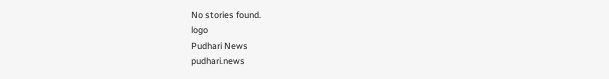No stories found.
logo
Pudhari News
pudhari.news